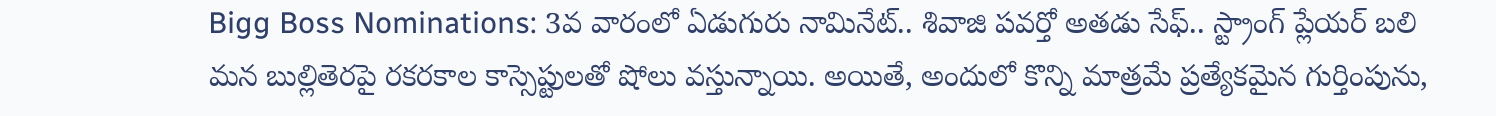Bigg Boss Nominations: 3వ వారంలో ఏడుగురు నామినేట్.. శివాజి పవర్తో అతడు సేఫ్.. స్ట్రాంగ్ ప్లేయర్ బలి
మన బుల్లితెరపై రకరకాల కాస్సెప్టులతో షోలు వస్తున్నాయి. అయితే, అందులో కొన్ని మాత్రమే ప్రత్యేకమైన గుర్తింపును,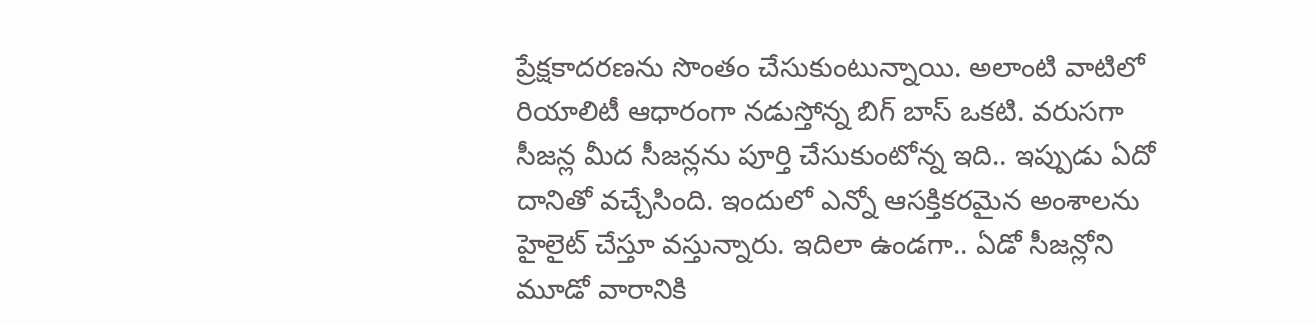ప్రేక్షకాదరణను సొంతం చేసుకుంటున్నాయి. అలాంటి వాటిలో రియాలిటీ ఆధారంగా నడుస్తోన్న బిగ్ బాస్ ఒకటి. వరుసగా సీజన్ల మీద సీజన్లను పూర్తి చేసుకుంటోన్న ఇది.. ఇప్పుడు ఏదో దానితో వచ్చేసింది. ఇందులో ఎన్నో ఆసక్తికరమైన అంశాలను హైలైట్ చేస్తూ వస్తున్నారు. ఇదిలా ఉండగా.. ఏడో సీజన్లోని మూడో వారానికి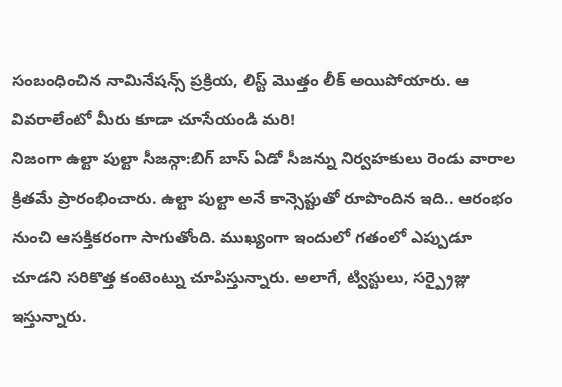సంబంధించిన నామినేషన్స్ ప్రక్రియ, లిస్ట్ మొత్తం లీక్ అయిపోయారు. ఆ వివరాలేంటో మీరు కూడా చూసేయండి మరి!
నిజంగా ఉల్టా పుల్టా సీజన్గా:బిగ్ బాస్ ఏడో సీజన్ను నిర్వహకులు రెండు వారాల క్రితమే ప్రారంభించారు. ఉల్టా పుల్టా అనే కాన్సెప్టుతో రూపొందిన ఇది.. ఆరంభం నుంచి ఆసక్తికరంగా సాగుతోంది. ముఖ్యంగా ఇందులో గతంలో ఎప్పుడూ చూడని సరికొత్త కంటెంట్ను చూపిస్తున్నారు. అలాగే, ట్విస్టులు, సర్ప్రైజ్లు ఇస్తున్నారు.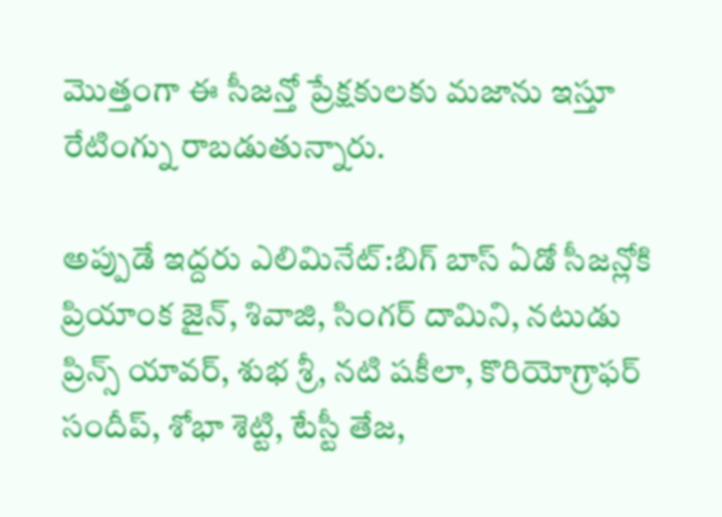మొత్తంగా ఈ సీజన్తో ప్రేక్షకులకు మజాను ఇస్తూ రేటింగ్ను రాబడుతున్నారు.

అప్పుడే ఇద్దరు ఎలిమినేట్:బిగ్ బాస్ ఏడో సీజన్లోకి ప్రియాంక జైన్, శివాజి, సింగర్ దామిని, నటుడు ప్రిన్స్ యావర్, శుభ శ్రీ, నటి షకీలా, కొరియోగ్రాఫర్ సందీప్, శోభా శెట్టి, టేస్టీ తేజ,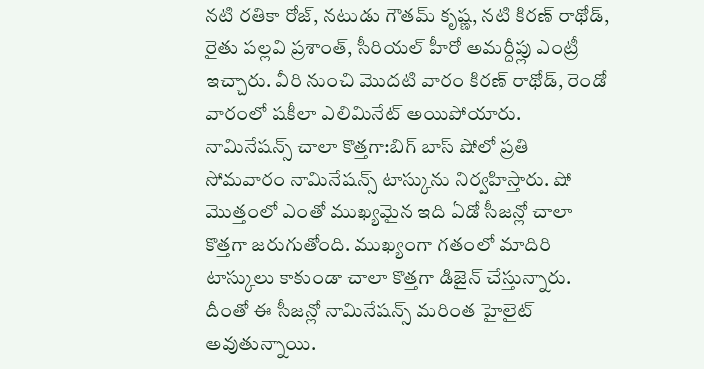నటి రతికా రోజ్, నటుడు గౌతమ్ కృష్ణ, నటి కిరణ్ రాథోడ్, రైతు పల్లవి ప్రశాంత్, సీరియల్ హీరో అమర్దీప్లు ఎంట్రీ ఇచ్చారు. వీరి నుంచి మొదటి వారం కిరణ్ రాథోడ్, రెండో వారంలో షకీలా ఎలిమినేట్ అయిపోయారు.
నామినేషన్స్ చాలా కొత్తగా:బిగ్ బాస్ షోలో ప్రతి సోమవారం నామినేషన్స్ టాస్కును నిర్వహిస్తారు. షో మొత్తంలో ఎంతో ముఖ్యమైన ఇది ఏడో సీజన్లో చాలా కొత్తగా జరుగుతోంది. ముఖ్యంగా గతంలో మాదిరి టాస్కులు కాకుండా చాలా కొత్తగా డిజైన్ చేస్తున్నారు. దీంతో ఈ సీజన్లో నామినేషన్స్ మరింత హైలైట్ అవుతున్నాయి.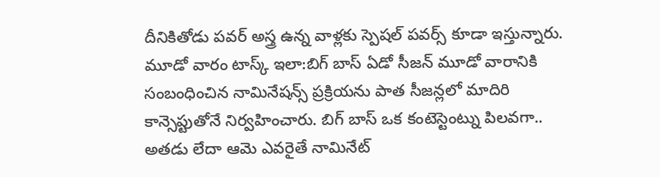దీనికితోడు పవర్ అస్త్ర ఉన్న వాళ్లకు స్పెషల్ పవర్స్ కూడా ఇస్తున్నారు.
మూడో వారం టాస్క్ ఇలా:బిగ్ బాస్ ఏడో సీజన్ మూడో వారానికి సంబంధించిన నామినేషన్స్ ప్రక్రియను పాత సీజన్లలో మాదిరి కాన్సెప్టుతోనే నిర్వహించారు. బిగ్ బాస్ ఒక కంటెస్టెంట్ను పిలవగా.. అతడు లేదా ఆమె ఎవరైతే నామినేట్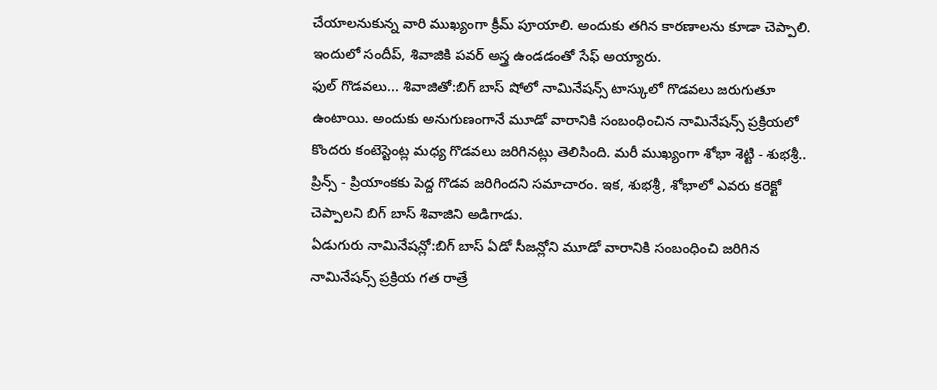చేయాలనుకున్న వారి ముఖ్యంగా క్రీమ్ పూయాలి. అందుకు తగిన కారణాలను కూడా చెప్పాలి. ఇందులో సందీప్, శివాజికి పవర్ అస్త్ర ఉండడంతో సేఫ్ అయ్యారు.
ఫుల్ గొడవలు... శివాజితో:బిగ్ బాస్ షోలో నామినేషన్స్ టాస్కులో గొడవలు జరుగుతూ ఉంటాయి. అందుకు అనుగుణంగానే మూడో వారానికి సంబంధించిన నామినేషన్స్ ప్రక్రియలో కొందరు కంటెస్టెంట్ల మధ్య గొడవలు జరిగినట్లు తెలిసింది. మరీ ముఖ్యంగా శోభా శెట్టి - శుభశ్రీ.. ప్రిన్స్ - ప్రియాంకకు పెద్ద గొడవ జరిగిందని సమాచారం. ఇక, శుభశ్రీ, శోభాలో ఎవరు కరెక్టో చెప్పాలని బిగ్ బాస్ శివాజిని అడిగాడు.
ఏడుగురు నామినేషన్లో:బిగ్ బాస్ ఏడో సీజన్లోని మూడో వారానికి సంబంధించి జరిగిన నామినేషన్స్ ప్రక్రియ గత రాత్రే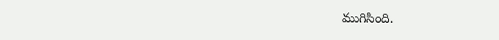ముగిసింది.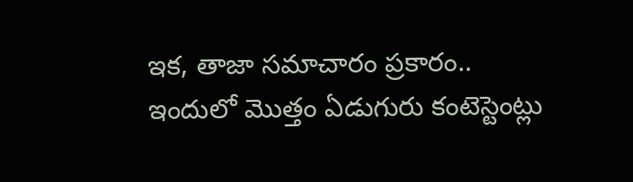ఇక, తాజా సమాచారం ప్రకారం.. ఇందులో మొత్తం ఏడుగురు కంటెస్టెంట్లు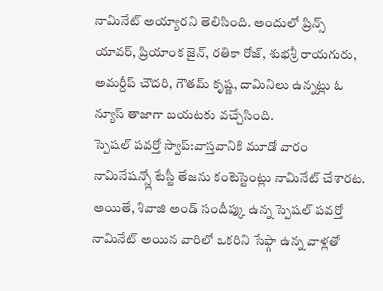నామినేట్ అయ్యారని తెలిసింది. అందులో ప్రిన్స్ యావర్, ప్రియాంక జైన్, రతికా రోజ్, శుభశ్రీ రాయగురు, అమర్దీప్ చౌదరి, గౌతమ్ కృష్ణ, దామినిలు ఉన్నట్లు ఓ న్యూస్ తాజాగా బయటకు వచ్చేసింది.
స్పెషల్ పవర్తో స్వాప్:వాస్తవానికి మూడో వారం నామినేషన్స్లో టేస్టీ తేజను కంటెస్టెంట్లు నామినేట్ చేశారట. అయితే, శివాజి అండ్ సందీప్కు ఉన్న స్పెషల్ పవర్తో నామినేట్ అయిన వారిలో ఒకరిని సేఫ్గా ఉన్న వాళ్లతో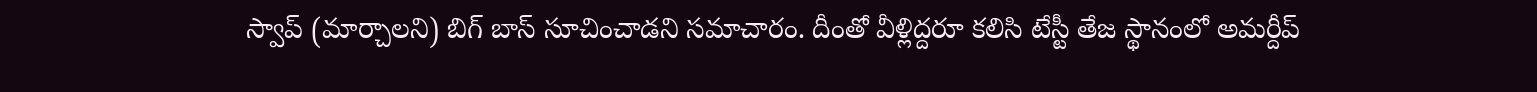స్వాప్ (మార్చాలని) బిగ్ బాస్ సూచించాడని సమాచారం. దీంతో వీళ్లిద్దరూ కలిసి టేస్టీ తేజ స్థానంలో అమర్దీప్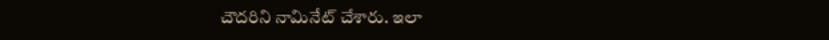చౌదరిని నామినేట్ చేశారు. ఇలా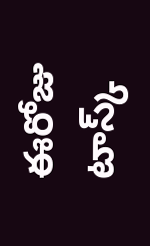ఈరోజు టాస్క్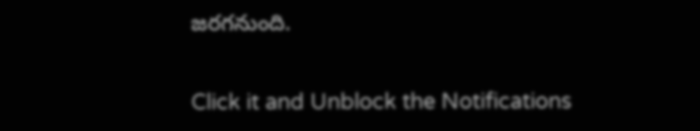జరగనుంది.


Click it and Unblock the Notifications